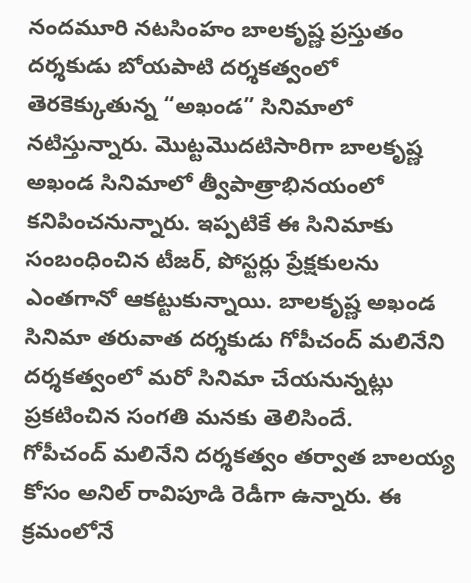నందమూరి నటసింహం బాలకృష్ణ ప్రస్తుతం దర్శకుడు బోయపాటి దర్శకత్వంలో తెరకెక్కుతున్న “అఖండ” సినిమాలో నటిస్తున్నారు. మొట్టమొదటిసారిగా బాలకృష్ణ అఖండ సినిమాలో త్వీపాత్రాభినయంలో కనిపించనున్నారు. ఇప్పటికే ఈ సినిమాకు సంబంధించిన టీజర్, పోస్టర్లు ప్రేక్షకులను ఎంతగానో ఆకట్టుకున్నాయి. బాలకృష్ణ అఖండ సినిమా తరువాత దర్శకుడు గోపీచంద్ మలినేని దర్శకత్వంలో మరో సినిమా చేయనున్నట్లు ప్రకటించిన సంగతి మనకు తెలిసిందే.
గోపీచంద్ మలినేని దర్శకత్వం తర్వాత బాలయ్య కోసం అనిల్ రావిపూడి రెడీగా ఉన్నారు. ఈ క్రమంలోనే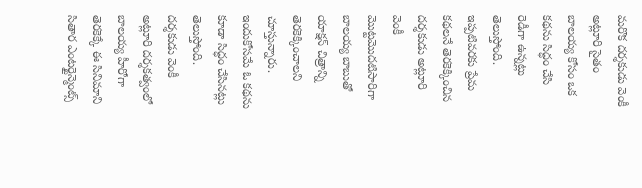మరొక దర్శకుడు వెంకీ అట్లూరి సైతం బాలయ్య కోసం ఒక కథను సిద్ధం చేసి రెడీగా ఉన్నట్లు తెలుస్తోంది. ఇప్పటివరకు ప్రేమ కథలనే తెరకెక్కించిన దర్శకుడు అట్లూరి వెంకీ మొట్టమొదటిసారిగా బాలయ్య బాబుతో యాక్షన్ చిత్రాన్ని తెరకెక్కించాలని చూస్తున్నారు. ఇందుకోసమే ఓ కథను కూడా సిద్ధం చేసినట్లు తెలుస్తోంది.
దర్శకుడు వెంకీ అట్లూరి దర్శకత్వంలో బాలయ్య హీరోగా తెరకెక్కే ఈ సినిమాని సితార ఎంటర్టైన్మెంట్స్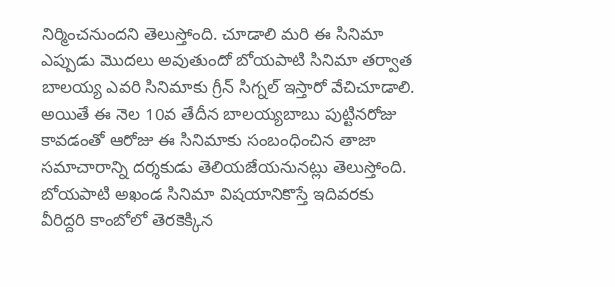నిర్మించనుందని తెలుస్తోంది. చూడాలి మరి ఈ సినిమా ఎప్పుడు మొదలు అవుతుందో బోయపాటి సినిమా తర్వాత బాలయ్య ఎవరి సినిమాకు గ్రీన్ సిగ్నల్ ఇస్తారో వేచిచూడాలి. అయితే ఈ నెల 10వ తేదీన బాలయ్యబాబు పుట్టినరోజు కావడంతో ఆరోజు ఈ సినిమాకు సంబంధించిన తాజా సమాచారాన్ని దర్శకుడు తెలియజేయనునట్లు తెలుస్తోంది.
బోయపాటి అఖండ సినిమా విషయానికొస్తే ఇదివరకు వీరిద్దరి కాంబోలో తెరకెక్కిన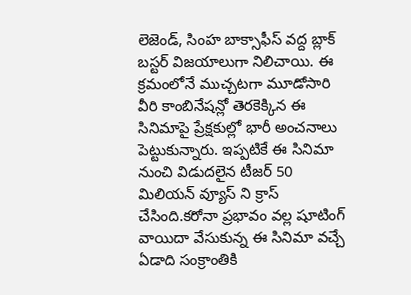లెజెండ్, సింహ బాక్సాఫీస్ వద్ద బ్లాక్ బస్టర్ విజయాలుగా నిలిచాయి. ఈ క్రమంలోనే ముచ్చటగా మూడోసారి వీరి కాంబినేషన్లో తెరకెక్కిన ఈ సినిమాపై ప్రేక్షకుల్లో భారీ అంచనాలు పెట్టుకున్నారు. ఇప్పటికే ఈ సినిమా నుంచి విడుదలైన టీజర్ 50 మిలియన్ వ్యూస్ ని క్రాస్ చేసింది.కరోనా ప్రభావం వల్ల షూటింగ్ వాయిదా వేసుకున్న ఈ సినిమా వచ్చే ఏడాది సంక్రాంతికి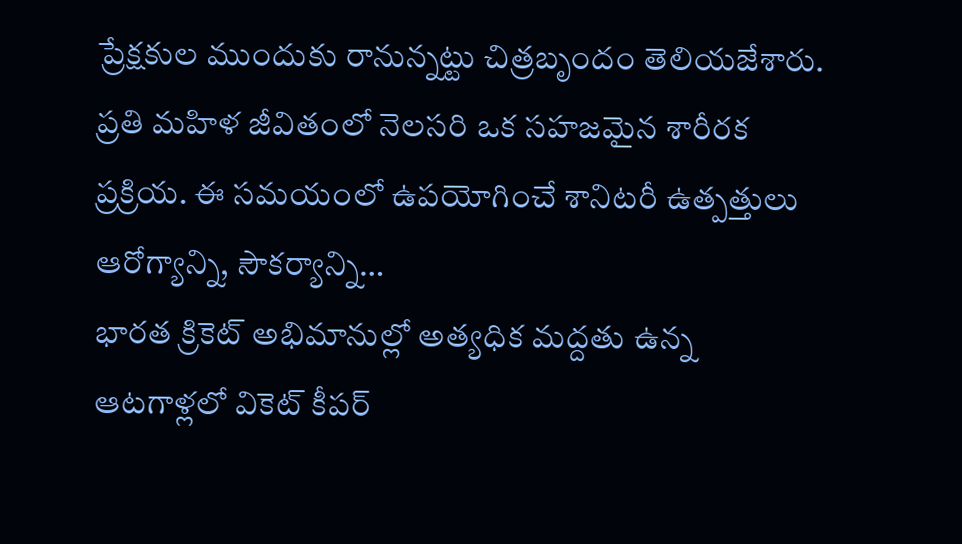ప్రేక్షకుల ముందుకు రానున్నట్టు చిత్రబృందం తెలియజేశారు.
ప్రతి మహిళ జీవితంలో నెలసరి ఒక సహజమైన శారీరక ప్రక్రియ. ఈ సమయంలో ఉపయోగించే శానిటరీ ఉత్పత్తులు ఆరోగ్యాన్ని, సౌకర్యాన్ని…
భారత క్రికెట్ అభిమానుల్లో అత్యధిక మద్దతు ఉన్న ఆటగాళ్లలో వికెట్ కీపర్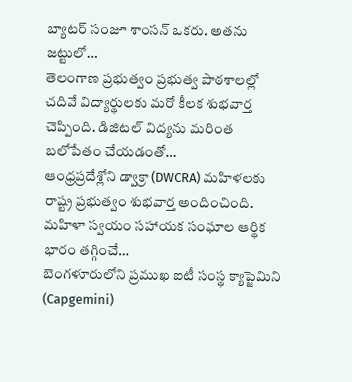బ్యాటర్ సంజూ శాంసన్ ఒకరు. అతను జట్టులో…
తెలంగాణ ప్రభుత్వం ప్రభుత్వ పాఠశాలల్లో చదివే విద్యార్థులకు మరో కీలక శుభవార్త చెప్పింది. డిజిటల్ విద్యను మరింత బలోపేతం చేయడంతో…
ఆంధ్రప్రదేశ్లోని డ్వాక్రా (DWCRA) మహిళలకు రాష్ట్ర ప్రభుత్వం శుభవార్త అందించింది. మహిళా స్వయం సహాయక సంఘాల ఆర్థిక భారం తగ్గించే…
బెంగళూరులోని ప్రముఖ ఐటీ సంస్థ క్యాప్జెమిని (Capgemini)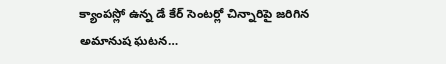క్యాంపస్లో ఉన్న డే కేర్ సెంటర్లో చిన్నారిపై జరిగిన అమానుష ఘటన…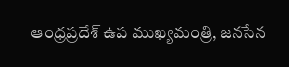ఆంధ్రప్రదేశ్ ఉప ముఖ్యమంత్రి, జనసేన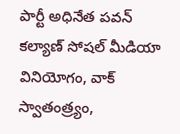పార్టీ అధినేత పవన్ కల్యాణ్ సోషల్ మీడియా వినియోగం, వాక్ స్వాతంత్ర్యం,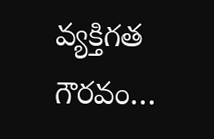వ్యక్తిగత గౌరవం…